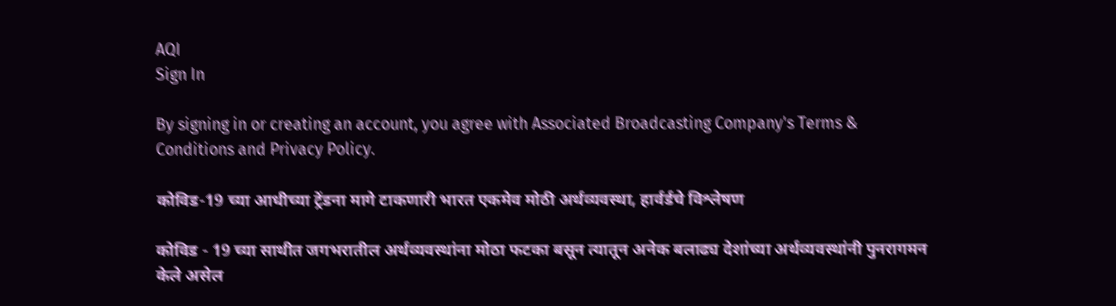AQI
Sign In

By signing in or creating an account, you agree with Associated Broadcasting Company's Terms & Conditions and Privacy Policy.

कोविड-19 च्या आधीच्या ट्रेंडना मागे टाकणारी भारत एकमेव मोठी अर्थव्यवस्था, हार्वर्डचे विश्लेषण

कोविड - 19 च्या साथीत जगभरातील अर्थव्यवस्थांना मोठा फटका बसून त्यातून अनेक बलाढ्य देशांच्या अर्थव्यवस्थांनी पुनरागमन केले असेल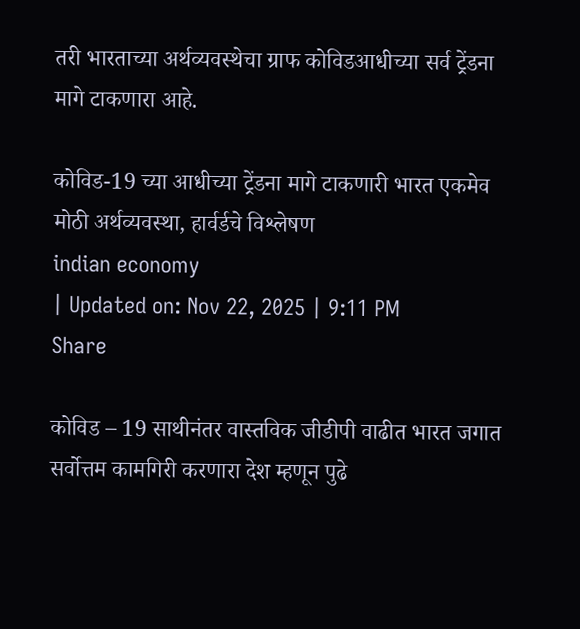तरी भारताच्या अर्थव्यवस्थेचा ग्राफ कोविडआधीच्या सर्व ट्रेंडना मागे टाकणारा आहे.

कोविड-19 च्या आधीच्या ट्रेंडना मागे टाकणारी भारत एकमेव मोठी अर्थव्यवस्था, हार्वर्डचे विश्लेषण
indian economy
| Updated on: Nov 22, 2025 | 9:11 PM
Share

कोविड – 19 साथीनंतर वास्तविक जीडीपी वाढीत भारत जगात सर्वोत्तम कामगिरी करणारा देश म्हणून पुढे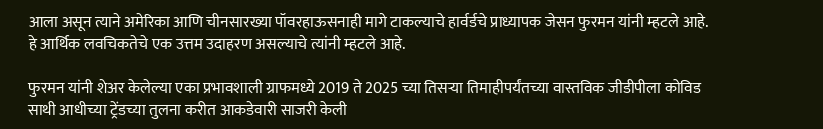आला असून त्याने अमेरिका आणि चीनसारख्या पॉवरहाऊसनाही मागे टाकल्याचे हार्वर्डचे प्राध्यापक जेसन फुरमन यांनी म्हटले आहे. हे आर्थिक लवचिकतेचे एक उत्तम उदाहरण असल्याचे त्यांनी म्हटले आहे.

फुरमन यांनी शेअर केलेल्या एका प्रभावशाली ग्राफमध्ये 2019 ते 2025 च्या तिसऱ्या तिमाहीपर्यंतच्या वास्तविक जीडीपीला कोविड साथी आधीच्या ट्रेंडच्या तुलना करीत आकडेवारी साजरी केली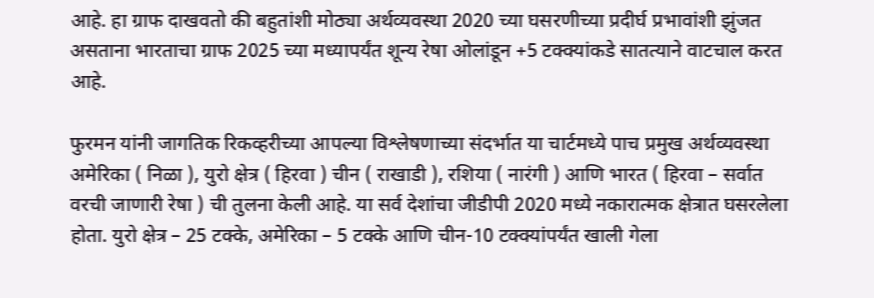आहे. हा ग्राफ दाखवतो की बहुतांशी मोठ्या अर्थव्यवस्था 2020 च्या घसरणीच्या प्रदीर्घ प्रभावांशी झुंजत असताना भारताचा ग्राफ 2025 च्या मध्यापर्यंत शून्य रेषा ओलांडून +5 टक्क्यांकडे सातत्याने वाटचाल करत आहे.

फुरमन यांनी जागतिक रिकव्हरीच्या आपल्या विश्लेषणाच्या संदर्भात या चार्टमध्ये पाच प्रमुख अर्थव्यवस्था अमेरिका ( निळा ), युरो क्षेत्र ( हिरवा ) चीन ( राखाडी ), रशिया ( नारंगी ) आणि भारत ( हिरवा – सर्वात वरची जाणारी रेषा ) ची तुलना केली आहे. या सर्व देशांचा जीडीपी 2020 मध्ये नकारात्मक क्षेत्रात घसरलेला होता. युरो क्षेत्र – 25 टक्के, अमेरिका – 5 टक्के आणि चीन-10 टक्क्यांपर्यंत खाली गेला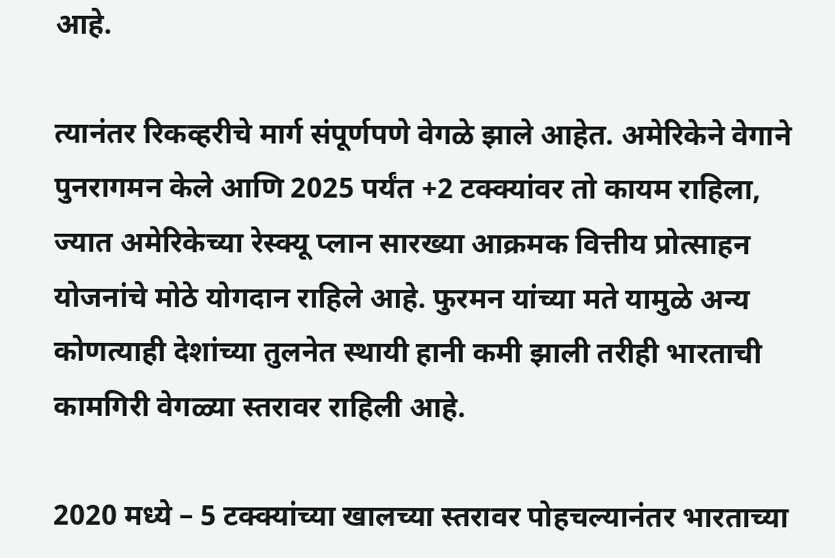आहे.

त्यानंतर रिकव्हरीचे मार्ग संपूर्णपणे वेगळे झाले आहेत. अमेरिकेने वेगाने पुनरागमन केले आणि 2025 पर्यंत +2 टक्क्यांवर तो कायम राहिला, ज्यात अमेरिकेच्या रेस्क्यू प्लान सारख्या आक्रमक वित्तीय प्रोत्साहन योजनांचे मोठे योगदान राहिले आहे. फुरमन यांच्या मते यामुळे अन्य कोणत्याही देशांच्या तुलनेत स्थायी हानी कमी झाली तरीही भारताची कामगिरी वेगळ्या स्तरावर राहिली आहे.

2020 मध्ये – 5 टक्क्यांच्या खालच्या स्तरावर पोहचल्यानंतर भारताच्या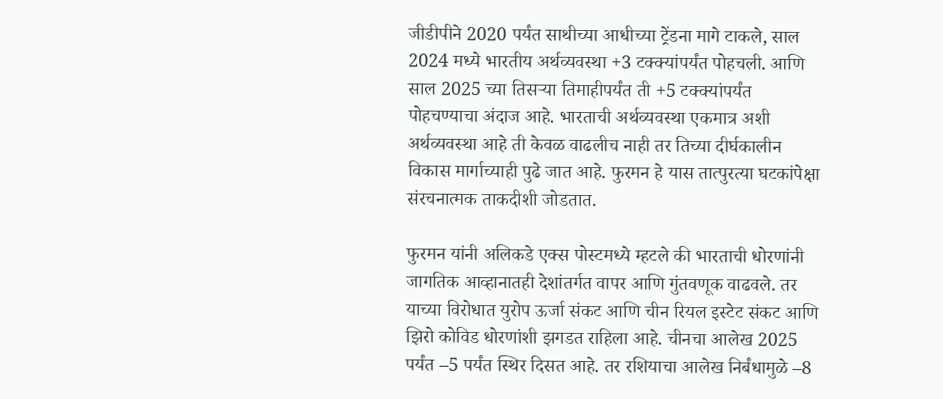जीडीपीने 2020 पर्यंत साथीच्या आधीच्या ट्रेंडना मागे टाकले, साल 2024 मध्ये भारतीय अर्थव्यवस्था +3 टक्क्यांपर्यंत पोहचली. आणि साल 2025 च्या तिसऱ्या तिमाहीपर्यंत ती +5 टक्क्यांपर्यंत पोहचण्याचा अंदाज आहे. भारताची अर्थव्यवस्था एकमात्र अशी अर्थव्यवस्था आहे ती केवळ वाढलीच नाही तर तिच्या दीर्घकालीन विकास मार्गाच्याही पुढे जात आहे. फुरमन हे यास तात्पुरत्या घटकांपेक्षा संरचनात्मक ताकदीशी जोडतात.

फुरमन यांनी अलिकडे एक्स पोस्टमध्ये म्हटले की भारताची धोरणांनी जागतिक आव्हानातही देशांतर्गत वापर आणि गुंतवणूक वाढवले. तर याच्या विरोधात युरोप ऊर्जा संकट आणि चीन रियल इस्टेट संकट आणि झिरो कोविड धोरणांशी झगडत राहिला आहे. चीनचा आलेख 2025 पर्यंत –5 पर्यंत स्थिर दिसत आहे. तर रशियाचा आलेख निर्बंधामुळे –8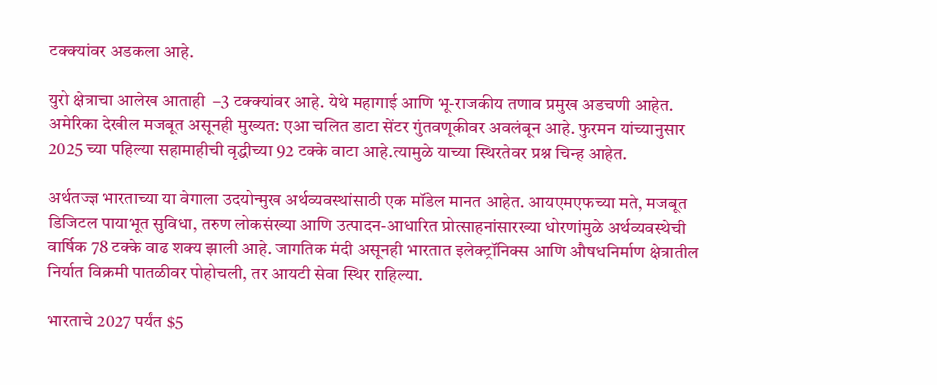टक्क्यांवर अडकला आहे.

युरो क्षेत्राचा आलेख आताही  –3 टक्क्यांवर आहे. येथे महागाई आणि भू-राजकीय तणाव प्रमुख अडचणी आहेत. अमेरिका देखील मजबूत असूनही मुख्यत: एआ चलित डाटा सेंटर गुंतवणूकीवर अवलंबून आहे. फुरमन यांच्यानुसार 2025 च्या पहिल्या सहामाहीची वृद्धीच्या 92 टक्के वाटा आहे.त्यामुळे याच्या स्थिरतेवर प्रश्न चिन्ह आहेत.

अर्थतज्ज्ञ भारताच्या या वेगाला उदयोन्मुख अर्थव्यवस्थांसाठी एक मॉडेल मानत आहेत. आयएमएफच्या मते, मजबूत डिजिटल पायाभूत सुविधा, तरुण लोकसंख्या आणि उत्पादन-आधारित प्रोत्साहनांसारख्या धोरणांमुळे अर्थव्यवस्थेची वार्षिक 78 टक्के वाढ शक्य झाली आहे. जागतिक मंदी असूनही भारतात इलेक्ट्रॉनिक्स आणि औषधनिर्माण क्षेत्रातील निर्यात विक्रमी पातळीवर पोहोचली, तर आयटी सेवा स्थिर राहिल्या.

भारताचे 2027 पर्यंत $5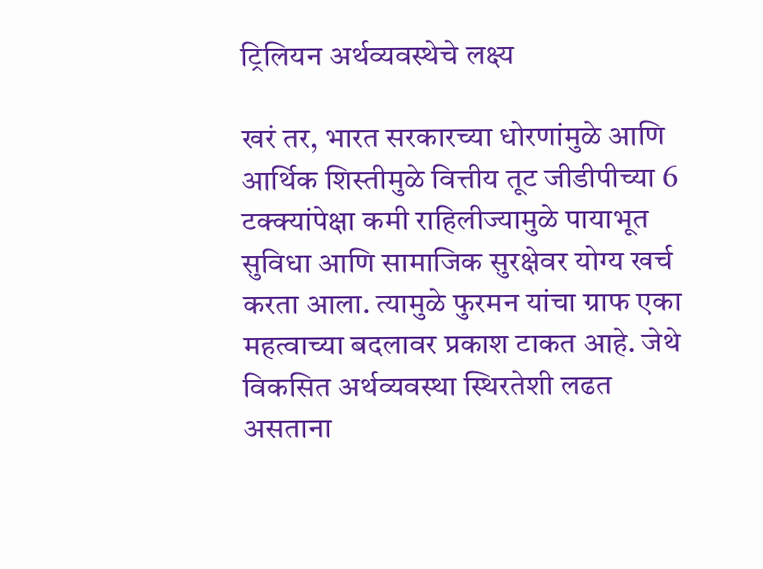ट्रिलियन अर्थव्यवस्थेचे लक्ष्य

खरं तर, भारत सरकारच्या धोरणांमुळे आणि आर्थिक शिस्तीमुळे वित्तीय तूट जीडीपीच्या 6 टक्क्यांपेक्षा कमी राहिलीज्यामुळे पायाभूत सुविधा आणि सामाजिक सुरक्षेवर योग्य खर्च करता आला. त्यामुळे फुरमन यांचा ग्राफ एका महत्वाच्या बदलावर प्रकाश टाकत आहे. जेथे विकसित अर्थव्यवस्था स्थिरतेशी लढत असताना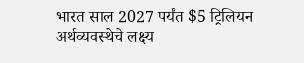भारत साल 2027 पर्यंत $5 ट्रिलियन अर्थव्यवस्थेचे लक्ष्य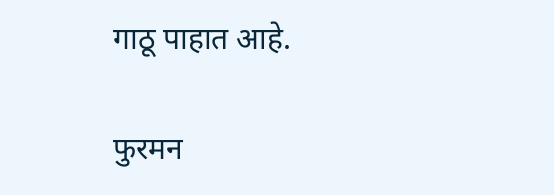गाठू पाहात आहे.

फुरमन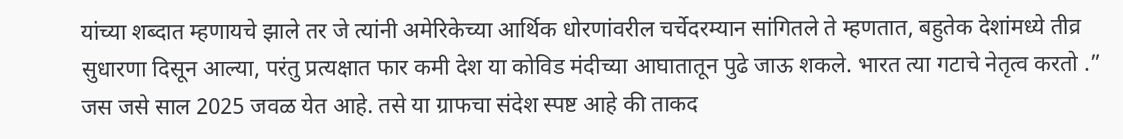यांच्या शब्दात म्हणायचे झाले तर जे त्यांनी अमेरिकेच्या आर्थिक धोरणांवरील चर्चेदरम्यान सांगितले ते म्हणतात, बहुतेक देशांमध्ये तीव्र सुधारणा दिसून आल्या, परंतु प्रत्यक्षात फार कमी देश या कोविड मंदीच्या आघातातून पुढे जाऊ शकले. भारत त्या गटाचे नेतृत्व करतो .” जस जसे साल 2025 जवळ येत आहे. तसे या ग्राफचा संदेश स्पष्ट आहे की ताकद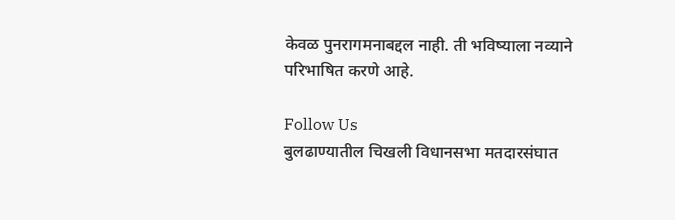केवळ पुनरागमनाबद्दल नाही. ती भविष्याला नव्याने परिभाषित करणे आहे.

Follow Us
बुलढाण्यातील चिखली विधानसभा मतदारसंघात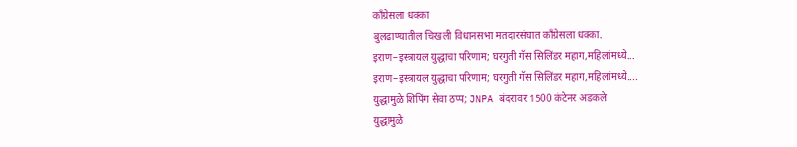काँग्रेसला धक्का
बुलढाण्यातील चिखली विधानसभा मतदारसंघात काँग्रेसला धक्का.
इराण–इस्त्रायल युद्धाचा परिणाम; घरगुती गॅस सिलिंडर महाग,महिलांमध्ये...
इराण–इस्त्रायल युद्धाचा परिणाम; घरगुती गॅस सिलिंडर महाग,महिलांमध्ये....
युद्धामुळे शिपिंग सेवा ठप्प; JNPA बंदरावर 1500 कंटेनर अडकले
युद्धामुळे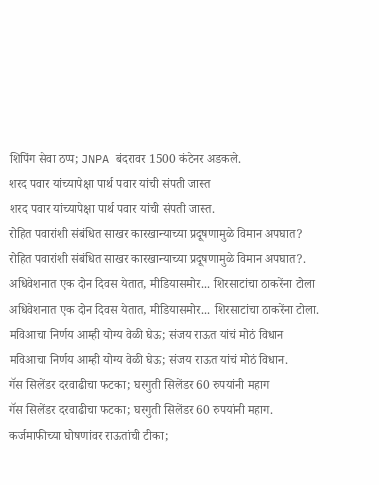शिपिंग सेवा ठप्प; JNPA बंदरावर 1500 कंटेनर अडकले.
शरद पवार यांच्यापेक्षा पार्थ पवार यांची संपती जास्त
शरद पवार यांच्यापेक्षा पार्थ पवार यांची संपती जास्त.
रोहित पवारांशी संबंधित साखर कारखान्याच्या प्रदूषणामुळे विमान अपघात?
रोहित पवारांशी संबंधित साखर कारखान्याच्या प्रदूषणामुळे विमान अपघात?.
अधिवेशनात एक दोन दिवस येतात, मीडियासमोर... शिरसाटांचा ठाकरेंना टोला
अधिवेशनात एक दोन दिवस येतात, मीडियासमोर... शिरसाटांचा ठाकरेंना टोला.
मविआचा निर्णय आम्ही योग्य वेळी घेऊ; संजय राऊत यांचं मोठं विधान
मविआचा निर्णय आम्ही योग्य वेळी घेऊ; संजय राऊत यांचं मोठं विधान.
गॅस सिलेंडर दरवाढीचा फटका; घरगुती सिलेंडर 60 रुपयांनी महाग
गॅस सिलेंडर दरवाढीचा फटका; घरगुती सिलेंडर 60 रुपयांनी महाग.
कर्जमाफीच्या घोषणांवर राऊतांची टीका;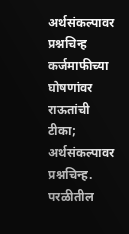अर्थसंकल्पावर प्रश्नचिन्ह
कर्जमाफीच्या घोषणांवर राऊतांची टीका; अर्थसंकल्पावर प्रश्नचिन्ह.
परळीतील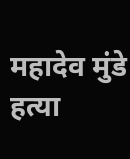महादेव मुंडे हत्या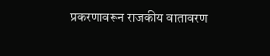प्रकरणावरून राजकीय वातावरण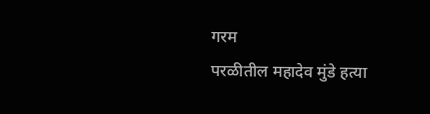गरम
परळीतील महादेव मुंडे हत्या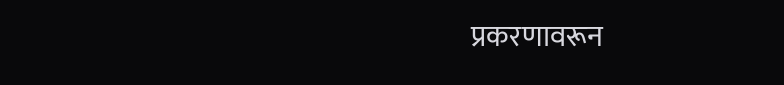प्रकरणावरून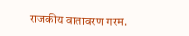राजकीय वातावरण गरम.